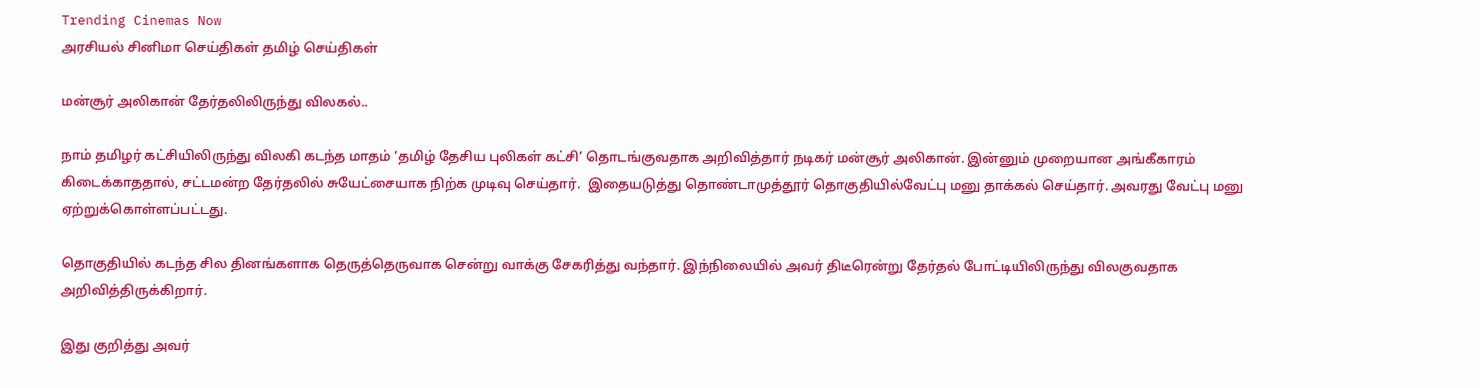Trending Cinemas Now
அரசியல் சினிமா செய்திகள் தமிழ் செய்திகள்

மன்சூர் அலிகான் தேர்தலிலிருந்து விலகல்..

நாம் தமிழர் கட்சியிலிருந்து விலகி கடந்த மாதம் ‘தமிழ் தேசிய புலிகள் கட்சி’ தொடங்குவதாக அறிவித்தார் நடிகர் மன்சூர் அலிகான். இன்னும் முறையான அங்கீகாரம்  கிடைக்காததால், சட்டமன்ற தேர்தலில் சுயேட்சையாக நிற்க முடிவு செய்தார்.  இதையடுத்து தொண்டாமுத்தூர் தொகுதியில்வேட்பு மனு தாக்கல் செய்தார். அவரது வேட்பு மனு ஏற்றுக்கொள்ளப்பட்டது.

தொகுதியில் கடந்த சில தினங்களாக தெருத்தெருவாக சென்று வாக்கு சேகரித்து வந்தார். இந்நிலையில் அவர் திடீரென்று தேர்தல் போட்டியிலிருந்து விலகுவதாக அறிவித்திருக்கிறார்.

இது குறித்து அவர்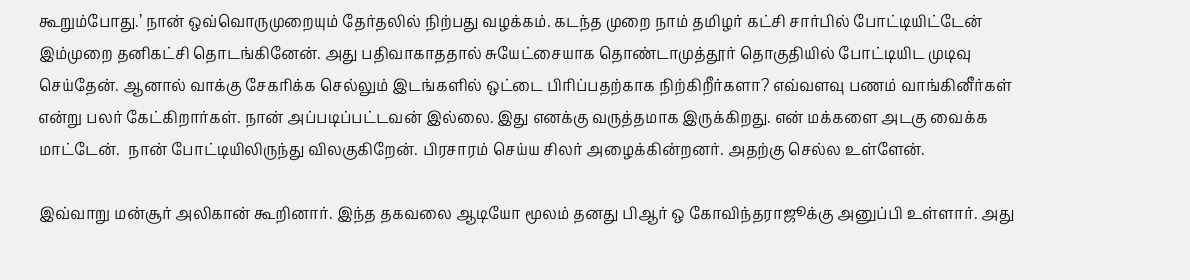கூறும்போது.’ நான் ஒவ்வொருமுறையும் தேர்தலில் நிற்பது வழக்கம். கடந்த முறை நாம் தமிழர் கட்சி சார்பில் போட்டியிட்டேன் இம்முறை தனிகட்சி தொடங்கினேன். அது பதிவாகாததால் சுயேட்சையாக தொண்டாமுத்தூர் தொகுதியில் போட்டியிட முடிவு செய்தேன். ஆனால் வாக்கு சேகரிக்க செல்லும் இடங்களில் ஒட்டை பிரிப்பதற்காக நிற்கிறீர்களா? எவ்வளவு பணம் வாங்கினீர்கள் என்று பலர் கேட்கிறார்கள். நான் அப்படிப்பட்டவன் இல்லை. இது எனக்கு வருத்தமாக இருக்கிறது. என் மக்களை அடகு வைக்க மாட்டேன்.  நான் போட்டியிலிருந்து விலகுகிறேன். பிரசாரம் செய்ய சிலர் அழைக்கின்றனர். அதற்கு செல்ல உள்ளேன்.

இவ்வாறு மன்சூர் அலிகான் கூறினார். இந்த தகவலை ஆடியோ மூலம் தனது பிஆர் ஒ கோவிந்தராஜூக்கு அனுப்பி உள்ளார். அது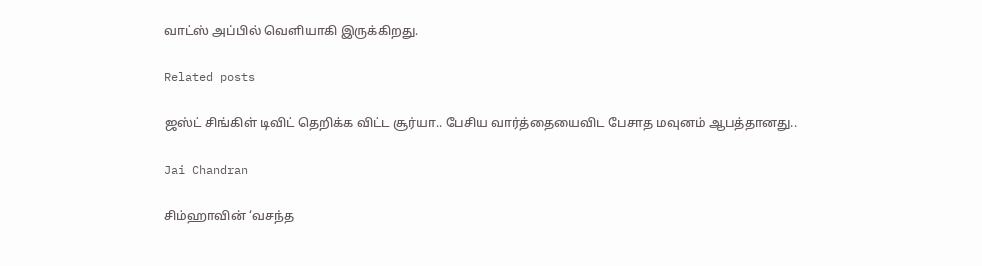வாட்ஸ் அப்பில் வெளியாகி இருக்கிறது.

Related posts

ஜஸ்ட் சிங்கிள் டிவிட் தெறிக்க விட்ட சூர்யா.. பேசிய வார்த்தையைவிட பேசாத மவுனம் ஆபத்தானது..

Jai Chandran

சிம்ஹாவின் ‘வசந்த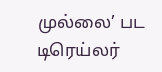முல்லை’ பட டிரெய்லர்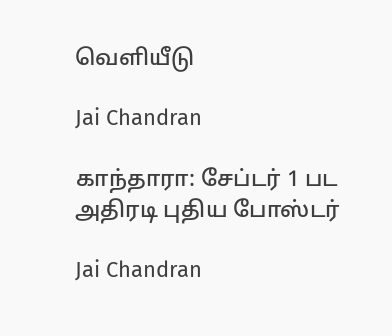வெளியீடு

Jai Chandran

காந்தாரா: சேப்டர் 1 பட அதிரடி புதிய போஸ்டர்

Jai Chandran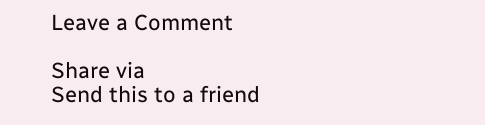Leave a Comment

Share via
Send this to a friend